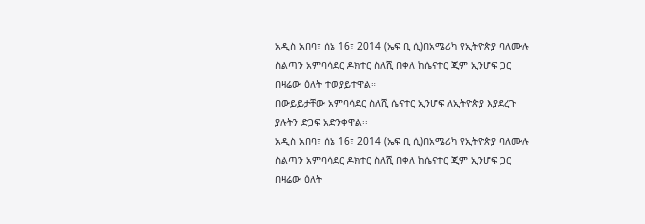አዲስ አበባ፣ ሰኔ 16፣ 2014 (ኤፍ ቢ ሲ)በአሜሪካ የኢትዮጵያ ባለሙሉ ስልጣን አምባሳደር ዶክተር ስለሺ በቀለ ከሴናተር ጂም ኢንሆፍ ጋር በዛሬው ዕለት ተወያይተዋል።
በውይይታቸው አምባሳደር ስለሺ ሴናተር ኢንሆፍ ለኢትዮጵያ እያደረጉ ያሉትን ድጋፍ አድንቀዋል፡፡
አዲስ አበባ፣ ሰኔ 16፣ 2014 (ኤፍ ቢ ሲ)በአሜሪካ የኢትዮጵያ ባለሙሉ ስልጣን አምባሳደር ዶክተር ስለሺ በቀለ ከሴናተር ጂም ኢንሆፍ ጋር በዛሬው ዕለት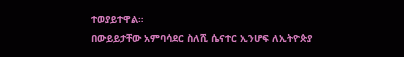ተወያይተዋል።
በውይይታቸው አምባሳደር ስለሺ ሴናተር ኢንሆፍ ለኢትዮጵያ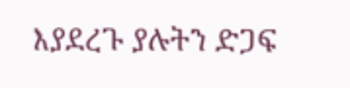እያደረጉ ያሉትን ድጋፍ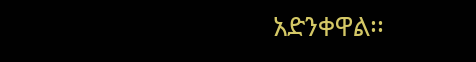አድንቀዋል፡፡